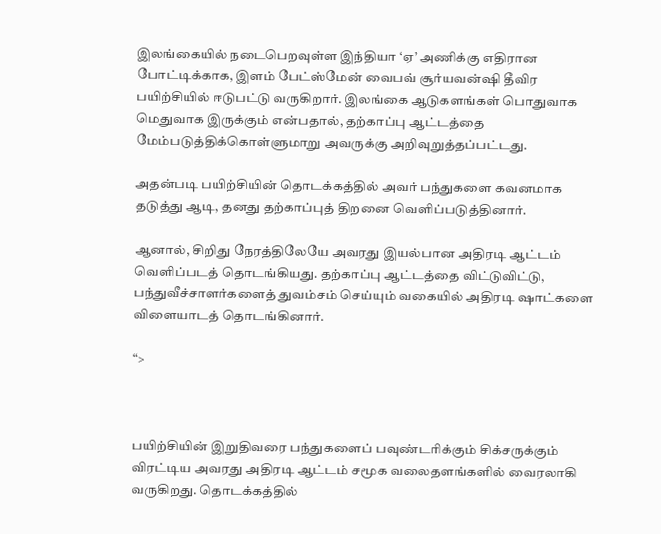இலங்கையில் நடைபெறவுள்ள இந்தியா ‘ஏ’ அணிக்கு எதிரான போட்டிக்காக, இளம் பேட்ஸ்மேன் வைபவ் சூர்யவன்ஷி தீவிர பயிற்சியில் ஈடுபட்டு வருகிறார். இலங்கை ஆடுகளங்கள் பொதுவாக மெதுவாக இருக்கும் என்பதால், தற்காப்பு ஆட்டத்தை மேம்படுத்திக்கொள்ளுமாறு அவருக்கு அறிவுறுத்தப்பட்டது.

அதன்படி பயிற்சியின் தொடக்கத்தில் அவர் பந்துகளை கவனமாக தடுத்து ஆடி, தனது தற்காப்புத் திறனை வெளிப்படுத்தினார்.

ஆனால், சிறிது நேரத்திலேயே அவரது இயல்பான அதிரடி ஆட்டம் வெளிப்படத் தொடங்கியது. தற்காப்பு ஆட்டத்தை விட்டுவிட்டு, பந்துவீச்சாளர்களைத் துவம்சம் செய்யும் வகையில் அதிரடி ஷாட்களை விளையாடத் தொடங்கினார்.

“>



பயிற்சியின் இறுதிவரை பந்துகளைப் பவுண்டரிக்கும் சிக்சருக்கும் விரட்டிய அவரது அதிரடி ஆட்டம் சமூக வலைதளங்களில் வைரலாகி வருகிறது. தொடக்கத்தில்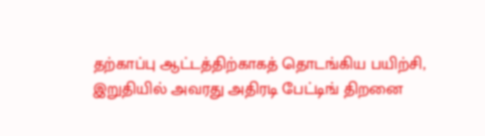தற்காப்பு ஆட்டத்திற்காகத் தொடங்கிய பயிற்சி, இறுதியில் அவரது அதிரடி பேட்டிங் திறனை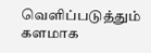வெளிப்படுத்தும் களமாக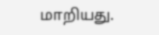மாறியது.